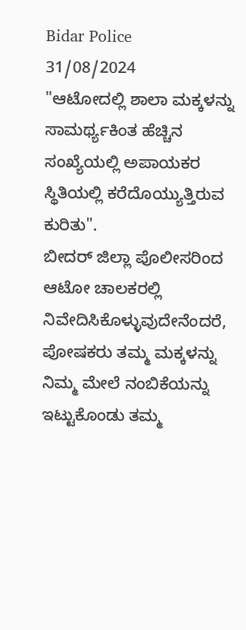Bidar Police
31/08/2024
"ಆಟೋದಲ್ಲಿ ಶಾಲಾ ಮಕ್ಕಳನ್ನು ಸಾಮರ್ಥ್ಯಕಿಂತ ಹೆಚ್ಚಿನ ಸಂಖ್ಯೆಯಲ್ಲಿ ಅಪಾಯಕರ ಸ್ಥಿತಿಯಲ್ಲಿ ಕರೆದೊಯ್ಯುತ್ತಿರುವ ಕುರಿತು".
ಬೀದರ್ ಜಿಲ್ಲಾ ಪೊಲೀಸರಿಂದ ಆಟೋ ಚಾಲಕರಲ್ಲಿ ನಿವೇದಿಸಿಕೊಳ್ಳುವುದೇನೆಂದರೆ, ಪೋಷಕರು ತಮ್ಮ ಮಕ್ಕಳನ್ನು ನಿಮ್ಮ ಮೇಲೆ ನಂಬಿಕೆಯನ್ನು ಇಟ್ಟುಕೊಂಡು ತಮ್ಮ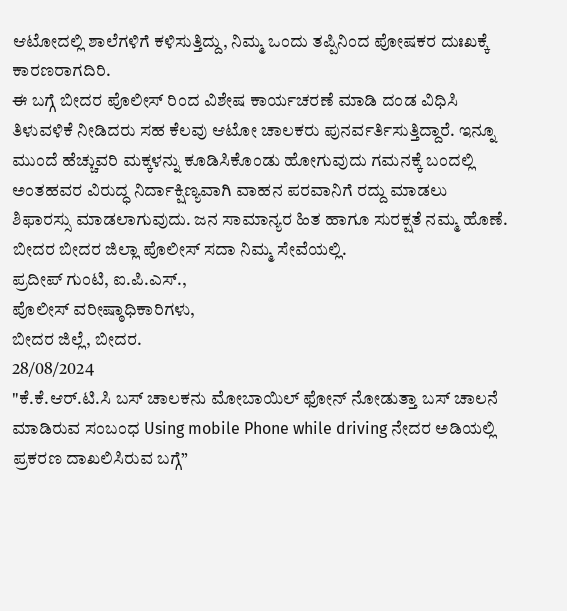ಆಟೋದಲ್ಲಿ ಶಾಲೆಗಳಿಗೆ ಕಳಿಸುತ್ತಿದ್ದು, ನಿಮ್ಮ ಒಂದು ತಪ್ಪಿನಿಂದ ಪೋಷಕರ ದುಃಖಕ್ಕೆ ಕಾರಣರಾಗದಿರಿ.
ಈ ಬಗ್ಗೆ ಬೀದರ ಪೊಲೀಸ್ ರಿಂದ ವಿಶೇಷ ಕಾರ್ಯಚರಣೆ ಮಾಡಿ ದಂಡ ವಿಧಿಸಿ ತಿಳುವಳಿಕೆ ನೀಡಿದರು ಸಹ ಕೆಲವು ಆಟೋ ಚಾಲಕರು ಪುನರ್ವರ್ತಿಸುತ್ತಿದ್ದಾರೆ. ಇನ್ನೂ ಮುಂದೆ ಹೆಚ್ಚುವರಿ ಮಕ್ಕಳನ್ನು ಕೂಡಿಸಿಕೊಂಡು ಹೋಗುವುದು ಗಮನಕ್ಕೆ ಬಂದಲ್ಲಿ ಅಂತಹವರ ವಿರುದ್ಧ ನಿರ್ದಾಕ್ಷಿಣ್ಯವಾಗಿ ವಾಹನ ಪರವಾನಿಗೆ ರದ್ದು ಮಾಡಲು ಶಿಫಾರಸ್ಸು ಮಾಡಲಾಗುವುದು. ಜನ ಸಾಮಾನ್ಯರ ಹಿತ ಹಾಗೂ ಸುರಕ್ಷತೆ ನಮ್ಮ ಹೊಣೆ.
ಬೀದರ ಬೀದರ ಜಿಲ್ಲಾ ಪೊಲೀಸ್ ಸದಾ ನಿಮ್ಮ ಸೇವೆಯಲ್ಲಿ.
ಪ್ರದೀಪ್ ಗುಂಟಿ, ಐ.ಪಿ.ಎಸ್.,
ಪೊಲೀಸ್ ವರೀಷ್ಠಾಧಿಕಾರಿಗಳು,
ಬೀದರ ಜಿಲ್ಲೆ, ಬೀದರ.
28/08/2024
"ಕೆ.ಕೆ.ಆರ್.ಟಿ.ಸಿ ಬಸ್ ಚಾಲಕನು ಮೋಬಾಯಿಲ್ ಫೋನ್ ನೋಡುತ್ತಾ ಬಸ್ ಚಾಲನೆ ಮಾಡಿರುವ ಸಂಬಂಧ Using mobile Phone while driving ನೇದರ ಅಡಿಯಲ್ಲಿ ಪ್ರಕರಣ ದಾಖಲಿಸಿರುವ ಬಗ್ಗೆ”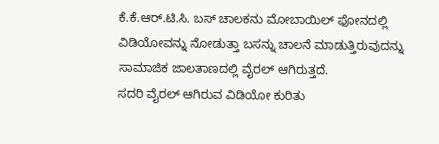ಕೆ.ಕೆ.ಆರ್.ಟಿ.ಸಿ. ಬಸ್ ಚಾಲಕನು ಮೋಬಾಯಿಲ್ ಫೋನದಲ್ಲಿ ವಿಡಿಯೋವನ್ನು ನೋಡುತ್ತಾ ಬಸನ್ನು ಚಾಲನೆ ಮಾಡುತ್ತಿರುವುದನ್ನು ಸಾಮಾಜಿಕ ಜಾಲತಾಣದಲ್ಲಿ ವೈರಲ್ ಆಗಿರುತ್ತದೆ.
ಸದರಿ ವೈರಲ್ ಆಗಿರುವ ವಿಡಿಯೋ ಕುರಿತು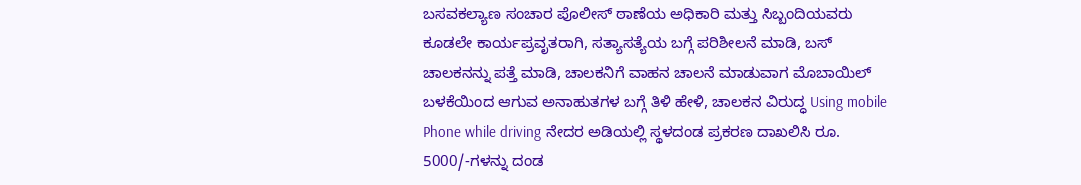ಬಸವಕಲ್ಯಾಣ ಸಂಚಾರ ಪೊಲೀಸ್ ಠಾಣೆಯ ಅಧಿಕಾರಿ ಮತ್ತು ಸಿಬ್ಬಂದಿಯವರು ಕೂಡಲೇ ಕಾರ್ಯಪ್ರವೃತರಾಗಿ, ಸತ್ಯಾಸತ್ಯೆಯ ಬಗ್ಗೆ ಪರಿಶೀಲನೆ ಮಾಡಿ, ಬಸ್ ಚಾಲಕನನ್ನು ಪತ್ತೆ ಮಾಡಿ, ಚಾಲಕನಿಗೆ ವಾಹನ ಚಾಲನೆ ಮಾಡುವಾಗ ಮೊಬಾಯಿಲ್ ಬಳಕೆಯಿಂದ ಆಗುವ ಅನಾಹುತಗಳ ಬಗ್ಗೆ ತಿಳಿ ಹೇಳಿ, ಚಾಲಕನ ವಿರುದ್ಧ Using mobile Phone while driving ನೇದರ ಅಡಿಯಲ್ಲಿ ಸ್ಥಳದಂಡ ಪ್ರಕರಣ ದಾಖಲಿಸಿ ರೂ. 5000/-ಗಳನ್ನು ದಂಡ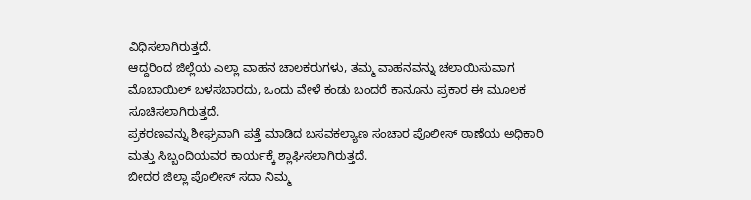ವಿಧಿಸಲಾಗಿರುತ್ತದೆ.
ಆದ್ದರಿಂದ ಜಿಲ್ಲೆಯ ಎಲ್ಲಾ ವಾಹನ ಚಾಲಕರುಗಳು, ತಮ್ಮ ವಾಹನವನ್ನು ಚಲಾಯಿಸುವಾಗ ಮೊಬಾಯಿಲ್ ಬಳಸಬಾರದು, ಒಂದು ವೇಳೆ ಕಂಡು ಬಂದರೆ ಕಾನೂನು ಪ್ರಕಾರ ಈ ಮೂಲಕ ಸೂಚಿಸಲಾಗಿರುತ್ತದೆ.
ಪ್ರಕರಣವನ್ನು ಶೀಘ್ರವಾಗಿ ಪತ್ತೆ ಮಾಡಿದ ಬಸವಕಲ್ಯಾಣ ಸಂಚಾರ ಪೊಲೀಸ್ ಠಾಣೆಯ ಅಧಿಕಾರಿ ಮತ್ತು ಸಿಬ್ಬಂದಿಯವರ ಕಾರ್ಯಕ್ಕೆ ಶ್ಲಾಘಿಸಲಾಗಿರುತ್ತದೆ.
ಬೀದರ ಜಿಲ್ಲಾ ಪೊಲೀಸ್ ಸದಾ ನಿಮ್ಮ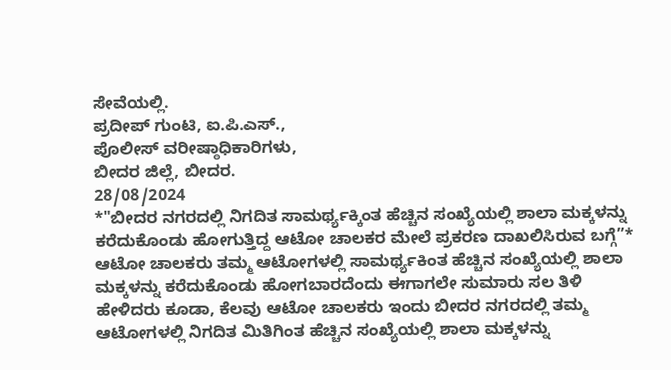ಸೇವೆಯಲ್ಲಿ.
ಪ್ರದೀಪ್ ಗುಂಟಿ, ಐ.ಪಿ.ಎಸ್.,
ಪೊಲೀಸ್ ವರೀಷ್ಠಾಧಿಕಾರಿಗಳು,
ಬೀದರ ಜಿಲ್ಲೆ, ಬೀದರ.
28/08/2024
*"ಬೀದರ ನಗರದಲ್ಲಿ ನಿಗದಿತ ಸಾಮರ್ಥ್ಯಕ್ಕಿಂತ ಹೆಚ್ಚಿನ ಸಂಖ್ಯೆಯಲ್ಲಿ ಶಾಲಾ ಮಕ್ಕಳನ್ನು ಕರೆದುಕೊಂಡು ಹೋಗುತ್ತಿದ್ದ ಆಟೋ ಚಾಲಕರ ಮೇಲೆ ಪ್ರಕರಣ ದಾಖಲಿಸಿರುವ ಬಗ್ಗೆ”*
ಆಟೋ ಚಾಲಕರು ತಮ್ಮ ಆಟೋಗಳಲ್ಲಿ ಸಾಮರ್ಥ್ಯಕಿಂತ ಹೆಚ್ಚಿನ ಸಂಖ್ಯೆಯಲ್ಲಿ ಶಾಲಾ ಮಕ್ಕಳನ್ನು ಕರೆದುಕೊಂಡು ಹೋಗಬಾರದೆಂದು ಈಗಾಗಲೇ ಸುಮಾರು ಸಲ ತಿಳಿ ಹೇಳಿದರು ಕೂಡಾ, ಕೆಲವು ಆಟೋ ಚಾಲಕರು ಇಂದು ಬೀದರ ನಗರದಲ್ಲಿ ತಮ್ಮ ಆಟೋಗಳಲ್ಲಿ ನಿಗದಿತ ಮಿತಿಗಿಂತ ಹೆಚ್ಚಿನ ಸಂಖ್ಯೆಯಲ್ಲಿ ಶಾಲಾ ಮಕ್ಕಳನ್ನು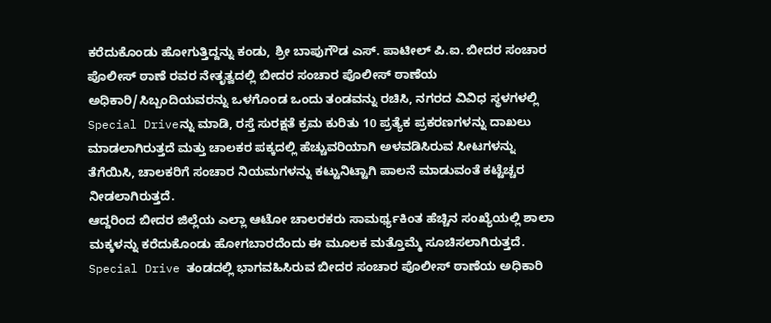ಕರೆದುಕೊಂಡು ಹೋಗುತ್ತಿದ್ದನ್ನು ಕಂಡು, ಶ್ರೀ ಬಾಪುಗೌಡ ಎಸ್. ಪಾಟೀಲ್ ಪಿ.ಐ. ಬೀದರ ಸಂಚಾರ ಪೊಲೀಸ್ ಠಾಣೆ ರವರ ನೇತೃತ್ವದಲ್ಲಿ ಬೀದರ ಸಂಚಾರ ಪೊಲೀಸ್ ಠಾಣೆಯ ಅಧಿಕಾರಿ/ಸಿಬ್ಬಂದಿಯವರನ್ನು ಒಳಗೊಂಡ ಒಂದು ತಂಡವನ್ನು ರಚಿಸಿ, ನಗರದ ವಿವಿಧ ಸ್ಥಳಗಳಲ್ಲಿ Special Driveನ್ನು ಮಾಡಿ, ರಸ್ತೆ ಸುರಕ್ಷತೆ ಕ್ರಮ ಕುರಿತು 10 ಪ್ರತ್ಯೆಕ ಪ್ರಕರಣಗಳನ್ನು ದಾಖಲು ಮಾಡಲಾಗಿರುತ್ತದೆ ಮತ್ತು ಚಾಲಕರ ಪಕ್ಕದಲ್ಲಿ ಹೆಚ್ಚುವರಿಯಾಗಿ ಅಳವಡಿಸಿರುವ ಸೀಟಗಳನ್ನು ತೆಗೆಯಿಸಿ, ಚಾಲಕರಿಗೆ ಸಂಚಾರ ನಿಯಮಗಳನ್ನು ಕಟ್ಟುನಿಟ್ಟಾಗಿ ಪಾಲನೆ ಮಾಡುವಂತೆ ಕಟ್ಟೆಚ್ಚರ ನೀಡಲಾಗಿರುತ್ತದೆ.
ಆದ್ದರಿಂದ ಬೀದರ ಜಿಲ್ಲೆಯ ಎಲ್ಲಾ ಆಟೋ ಚಾಲರಕರು ಸಾಮರ್ಥ್ಯಕಿಂತ ಹೆಚ್ಚಿನ ಸಂಖ್ಯೆಯಲ್ಲಿ ಶಾಲಾ ಮಕ್ಕಳನ್ನು ಕರೆದುಕೊಂಡು ಹೋಗಬಾರದೆಂದು ಈ ಮೂಲಕ ಮತ್ತೊಮ್ಮೆ ಸೂಚಿಸಲಾಗಿರುತ್ತದೆ.
Special Drive ತಂಡದಲ್ಲಿ ಭಾಗವಹಿಸಿರುವ ಬೀದರ ಸಂಚಾರ ಪೊಲೀಸ್ ಠಾಣೆಯ ಅಧಿಕಾರಿ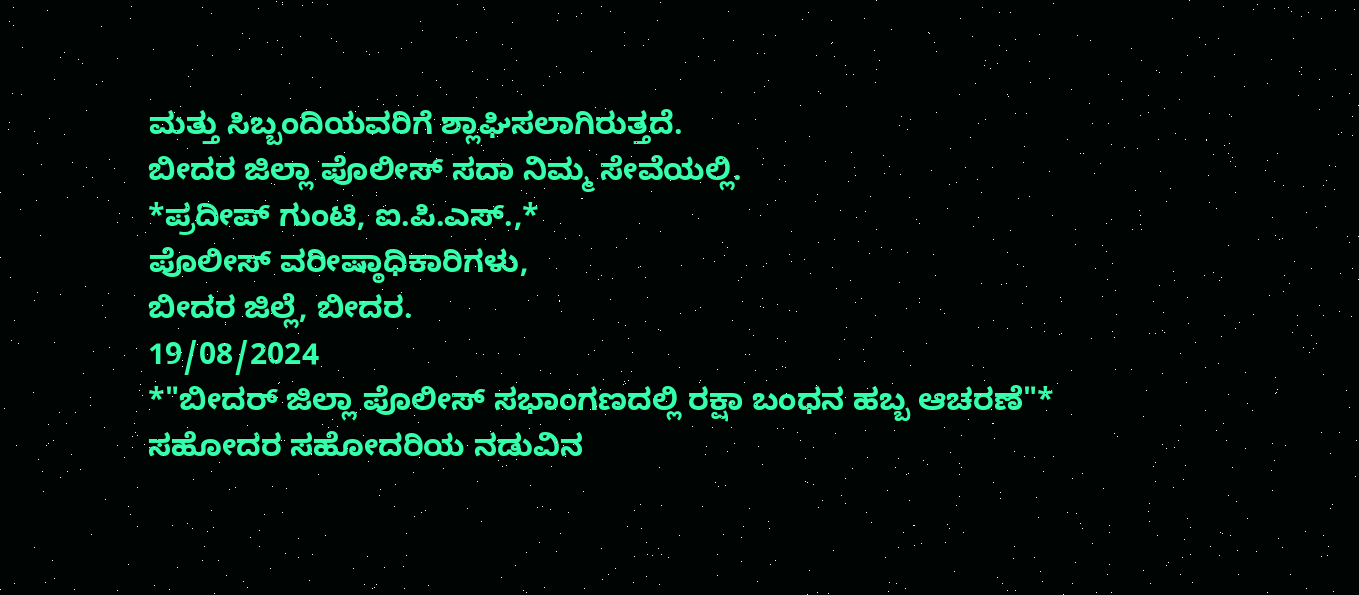ಮತ್ತು ಸಿಬ್ಬಂದಿಯವರಿಗೆ ಶ್ಲಾಘಿಸಲಾಗಿರುತ್ತದೆ.
ಬೀದರ ಜಿಲ್ಲಾ ಪೊಲೀಸ್ ಸದಾ ನಿಮ್ಮ ಸೇವೆಯಲ್ಲಿ.
*ಪ್ರದೀಪ್ ಗುಂಟಿ, ಐ.ಪಿ.ಎಸ್.,*
ಪೊಲೀಸ್ ವರೀಷ್ಠಾಧಿಕಾರಿಗಳು,
ಬೀದರ ಜಿಲ್ಲೆ, ಬೀದರ.
19/08/2024
*"ಬೀದರ್ ಜಿಲ್ಲಾ ಪೊಲೀಸ್ ಸಭಾಂಗಣದಲ್ಲಿ ರಕ್ಷಾ ಬಂಧನ ಹಬ್ಬ ಆಚರಣೆ"*
ಸಹೋದರ ಸಹೋದರಿಯ ನಡುವಿನ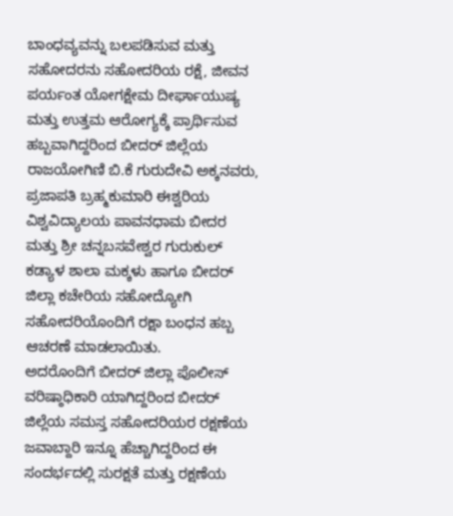ಬಾಂಧವ್ಯವನ್ನು ಬಲಪಡಿಸುವ ಮತ್ತು ಸಹೋದರನು ಸಹೋದರಿಯ ರಕ್ಷೆ, ಜೀವನ ಪರ್ಯಂತ ಯೋಗಕ್ಷೇಮ ದೀರ್ಘಾಯುಷ್ಯ ಮತ್ತು ಉತ್ತಮ ಆರೋಗ್ಯಕ್ಕೆ ಪ್ರಾರ್ಥಿಸುವ ಹಬ್ಬವಾಗಿದ್ದರಿಂದ ಬೀದರ್ ಜಿಲ್ಲೆಯ ರಾಜಯೋಗಿಣಿ ಬಿ.ಕೆ ಗುರುದೇವಿ ಅಕ್ಕನವರು, ಪ್ರಜಾಪತಿ ಬ್ರಹ್ಮಕುಮಾರಿ ಈಶ್ವರಿಯ ವಿಶ್ವವಿದ್ಯಾಲಯ ಪಾವನಧಾಮ ಬೀದರ ಮತ್ತು ಶ್ರೀ ಚನ್ನಬಸವೇಶ್ವರ ಗುರುಕುಲ್ ಕಡ್ಯಾಳ ಶಾಲಾ ಮಕ್ಕಳು ಹಾಗೂ ಬೀದರ್ ಜಿಲ್ಲಾ ಕಚೇರಿಯ ಸಹೋದ್ಯೋಗಿ ಸಹೋದರಿಯೊಂದಿಗೆ ರಕ್ಷಾ ಬಂಧನ ಹಬ್ಬ ಆಚರಣೆ ಮಾಡಲಾಯಿತು.
ಅದರೊಂದಿಗೆ ಬೀದರ್ ಜಿಲ್ಲಾ ಪೊಲೀಸ್ ವರಿಷ್ಠಾಧಿಕಾರಿ ಯಾಗಿದ್ದರಿಂದ ಬೀದರ್ ಜಿಲ್ಲೆಯ ಸಮಸ್ತ ಸಹೋದರಿಯರ ರಕ್ಷಣೆಯ ಜವಾಬ್ದಾರಿ ಇನ್ನೂ ಹೆಚ್ಚಾಗಿದ್ದರಿಂದ ಈ ಸಂದರ್ಭದಲ್ಲಿ ಸುರಕ್ಷತೆ ಮತ್ತು ರಕ್ಷಣೆಯ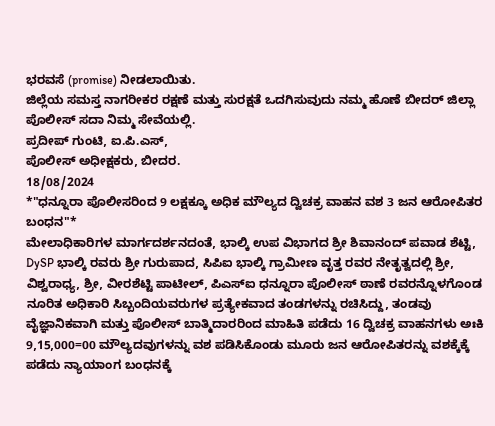ಭರವಸೆ (promise) ನೀಡಲಾಯಿತು.
ಜಿಲ್ಲೆಯ ಸಮಸ್ತ ನಾಗರೀಕರ ರಕ್ಷಣೆ ಮತ್ತು ಸುರಕ್ಷತೆ ಒದಗಿಸುವುದು ನಮ್ಮ ಹೊಣೆ ಬೀದರ್ ಜಿಲ್ಲಾ ಪೊಲೀಸ್ ಸದಾ ನಿಮ್ಮ ಸೇವೆಯಲ್ಲಿ.
ಪ್ರದೀಪ್ ಗುಂಟಿ, ಐ.ಪಿ.ಎಸ್,
ಪೊಲೀಸ್ ಅಧೀಕ್ಷಕರು, ಬೀದರ.
18/08/2024
*"ಧನ್ನೂರಾ ಪೊಲೀಸರಿಂದ 9 ಲಕ್ಷಕ್ಕೂ ಅಧಿಕ ಮೌಲ್ಯದ ದ್ವಿಚಕ್ರ ವಾಹನ ವಶ 3 ಜನ ಆರೋಪಿತರ ಬಂಧನ"*
ಮೇಲಾಧಿಕಾರಿಗಳ ಮಾರ್ಗದರ್ಶನದಂತೆ, ಭಾಲ್ಕಿ ಉಪ ವಿಭಾಗದ ಶ್ರೀ ಶಿವಾನಂದ್ ಪವಾಡ ಶೆಟ್ಟಿ, DySP ಭಾಲ್ಕಿ ರವರು ಶ್ರೀ ಗುರುಪಾದ, ಸಿಪಿಐ ಭಾಲ್ಕಿ ಗ್ರಾಮೀಣ ವೃತ್ತ ರವರ ನೇತೃತ್ವದಲ್ಲಿ ಶ್ರೀ, ವಿಶ್ವರಾಧ್ಯ, ಶ್ರೀ, ವೀರಶೆಟ್ಟಿ ಪಾಟೀಲ್, ಪಿಎಸ್ಐ ಧನ್ನೂರಾ ಪೊಲೀಸ್ ಠಾಣೆ ರವರನ್ನೊಳಗೊಂಡ ನೂರಿತ ಅಧಿಕಾರಿ ಸಿಬ್ಬಂದಿಯವರುಗಳ ಪ್ರತ್ಯೇಕವಾದ ತಂಡಗಳನ್ನು ರಚಿಸಿದ್ದು, ತಂಡವು ವೈಜ್ಞಾನಿಕವಾಗಿ ಮತ್ತು ಪೊಲೀಸ್ ಬಾತ್ಮಿದಾರರಿಂದ ಮಾಹಿತಿ ಪಡೆದು 16 ದ್ವಿಚಕ್ರ ವಾಹನಗಳು ಅಃಕಿ 9,15,000=00 ಮೌಲ್ಯದವುಗಳನ್ನು ವಶ ಪಡಿಸಿಕೊಂಡು ಮೂರು ಜನ ಆರೋಪಿತರನ್ನು ವಶಕ್ಕೆಕ್ಕೆ ಪಡೆದು ನ್ಯಾಯಾಂಗ ಬಂಧನಕ್ಕೆ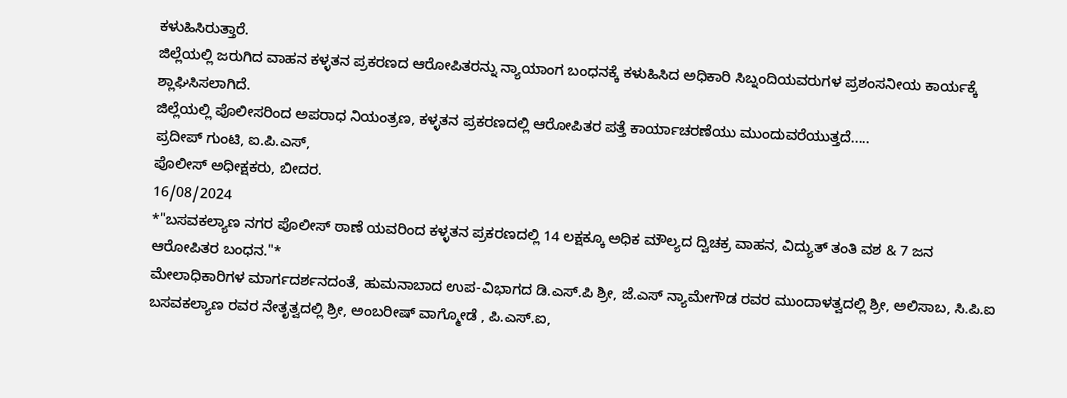ಕಳುಹಿಸಿರುತ್ತಾರೆ.
ಜಿಲ್ಲೆಯಲ್ಲಿ ಜರುಗಿದ ವಾಹನ ಕಳ್ಳತನ ಪ್ರಕರಣದ ಆರೋಪಿತರನ್ನು ನ್ಯಾಯಾಂಗ ಬಂಧನಕ್ಕೆ ಕಳುಹಿಸಿದ ಅಧಿಕಾರಿ ಸಿಬ್ನಂದಿಯವರುಗಳ ಪ್ರಶಂಸನೀಯ ಕಾರ್ಯಕ್ಕೆ ಶ್ಲಾಘಿಸಿಸಲಾಗಿದೆ.
ಜಿಲ್ಲೆಯಲ್ಲಿ ಪೊಲೀಸರಿಂದ ಅಪರಾಧ ನಿಯಂತ್ರಣ, ಕಳ್ಳತನ ಪ್ರಕರಣದಲ್ಲಿ ಆರೋಪಿತರ ಪತ್ತೆ ಕಾರ್ಯಾಚರಣೆಯು ಮುಂದುವರೆಯುತ್ತದೆ.....
ಪ್ರದೀಪ್ ಗುಂಟಿ, ಐ.ಪಿ.ಎಸ್,
ಪೊಲೀಸ್ ಅಧೀಕ್ಷಕರು, ಬೀದರ.
16/08/2024
*"ಬಸವಕಲ್ಯಾಣ ನಗರ ಪೊಲೀಸ್ ಠಾಣೆ ಯವರಿಂದ ಕಳ್ಳತನ ಪ್ರಕರಣದಲ್ಲಿ 14 ಲಕ್ಷಕ್ಕೂ ಅಧಿಕ ಮೌಲ್ಯದ ದ್ವಿಚಕ್ರ ವಾಹನ, ವಿದ್ಯುತ್ ತಂತಿ ವಶ & 7 ಜನ ಆರೋಪಿತರ ಬಂಧನ."*
ಮೇಲಾಧಿಕಾರಿಗಳ ಮಾರ್ಗದರ್ಶನದಂತೆ, ಹುಮನಾಬಾದ ಉಪ-ವಿಭಾಗದ ಡಿ.ಎಸ್.ಪಿ ಶ್ರೀ, ಜೆ.ಎಸ್ ನ್ಯಾಮೇಗೌಡ ರವರ ಮುಂದಾಳತ್ವದಲ್ಲಿ ಶ್ರೀ, ಅಲಿಸಾಬ, ಸಿ.ಪಿ.ಐ ಬಸವಕಲ್ಯಾಣ ರವರ ನೇತೃತ್ವದಲ್ಲಿ ಶ್ರೀ, ಅಂಬರೀಷ್ ವಾಗ್ಮೋಡೆ , ಪಿ.ಎಸ್.ಐ,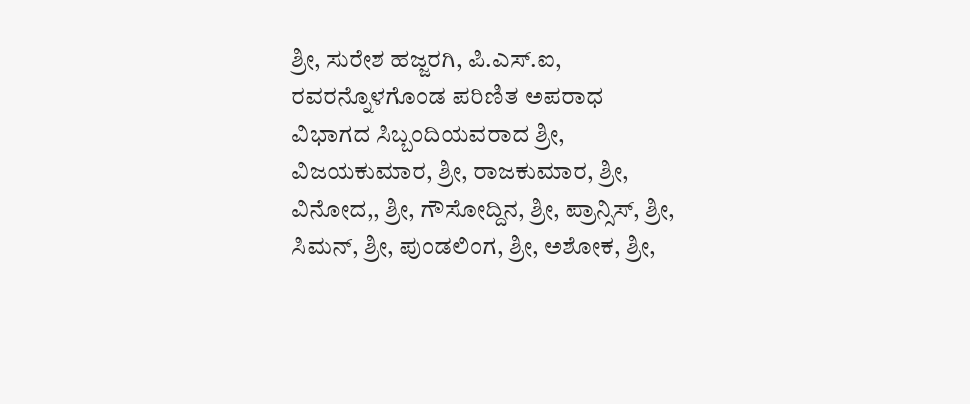ಶ್ರೀ, ಸುರೇಶ ಹಜ್ಜರಗಿ, ಪಿ.ಎಸ್.ಐ, ರವರನ್ನೊಳಗೊಂಡ ಪರಿಣಿತ ಅಪರಾಧ ವಿಭಾಗದ ಸಿಬ್ಬಂದಿಯವರಾದ ಶ್ರೀ, ವಿಜಯಕುಮಾರ, ಶ್ರೀ, ರಾಜಕುಮಾರ, ಶ್ರೀ, ವಿನೋದ,, ಶ್ರೀ, ಗೌಸೋದ್ದಿನ, ಶ್ರೀ, ಪ್ರಾನ್ಸಿಸ್, ಶ್ರೀ, ಸಿಮನ್, ಶ್ರೀ, ಪುಂಡಲಿಂಗ, ಶ್ರೀ, ಅಶೋಕ, ಶ್ರೀ,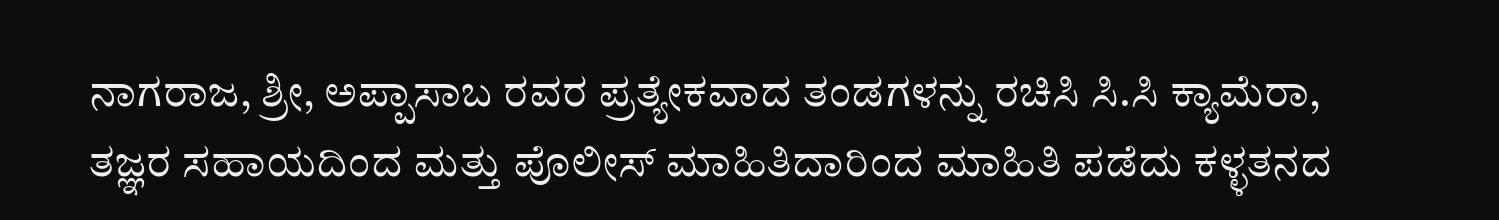ನಾಗರಾಜ, ಶ್ರೀ, ಅಪ್ಪಾಸಾಬ ರವರ ಪ್ರತ್ಯೇಕವಾದ ತಂಡಗಳನ್ನು ರಚಿಸಿ ಸಿ.ಸಿ ಕ್ಯಾಮೆರಾ, ತಜ್ಞರ ಸಹಾಯದಿಂದ ಮತ್ತು ಪೊಲೀಸ್ ಮಾಹಿತಿದಾರಿಂದ ಮಾಹಿತಿ ಪಡೆದು ಕಳ್ಳತನದ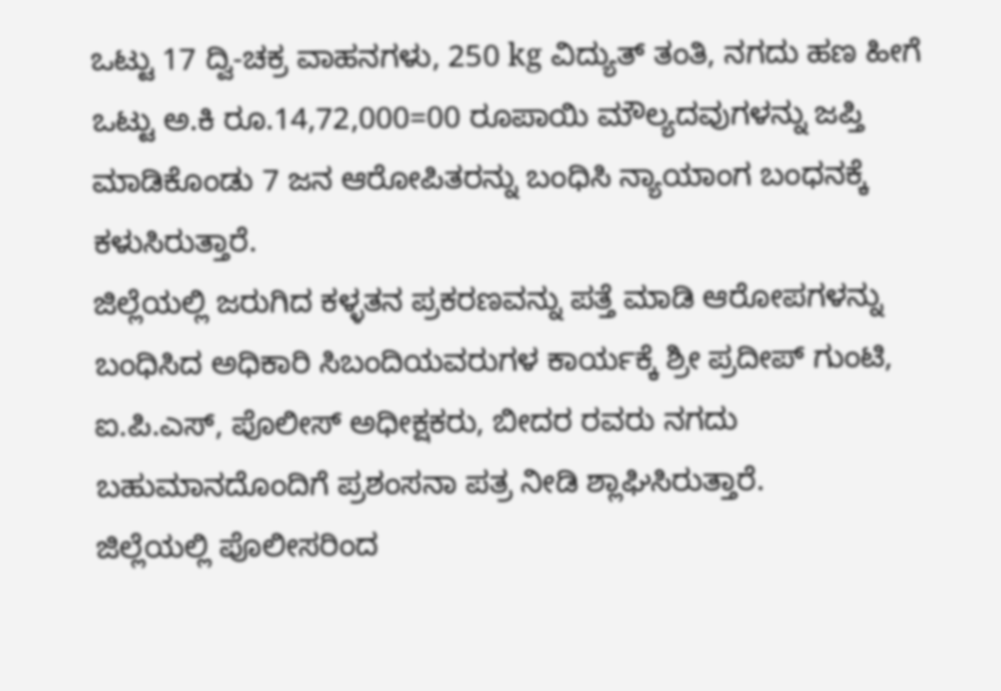ಒಟ್ಟು 17 ದ್ವಿ-ಚಕ್ರ ವಾಹನಗಳು, 250 kg ವಿದ್ಯುತ್ ತಂತಿ, ನಗದು ಹಣ ಹೀಗೆ ಒಟ್ಟು ಅ.ಕಿ ರೂ.14,72,000=00 ರೂಪಾಯಿ ಮೌಲ್ಯದವುಗಳನ್ನು ಜಪ್ತಿ ಮಾಡಿಕೊಂಡು 7 ಜನ ಆರೋಪಿತರನ್ನು ಬಂಧಿಸಿ ನ್ಯಾಯಾಂಗ ಬಂಧನಕ್ಕೆ ಕಳುಸಿರುತ್ತಾರೆ.
ಜಿಲ್ಲೆಯಲ್ಲಿ ಜರುಗಿದ ಕಳ್ಳತನ ಪ್ರಕರಣವನ್ನು ಪತ್ತೆ ಮಾಡಿ ಆರೋಪಗಳನ್ನು ಬಂಧಿಸಿದ ಅಧಿಕಾರಿ ಸಿಬಂದಿಯವರುಗಳ ಕಾರ್ಯಕ್ಕೆ ಶ್ರೀ ಪ್ರದೀಪ್ ಗುಂಟಿ, ಐ.ಪಿ.ಎಸ್, ಪೊಲೀಸ್ ಅಧೀಕ್ಷಕರು, ಬೀದರ ರವರು ನಗದು ಬಹುಮಾನದೊಂದಿಗೆ ಪ್ರಶಂಸನಾ ಪತ್ರ ನೀಡಿ ಶ್ಲಾಘಿಸಿರುತ್ತಾರೆ.
ಜಿಲ್ಲೆಯಲ್ಲಿ ಪೊಲೀಸರಿಂದ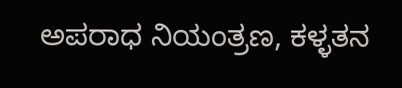ಅಪರಾಧ ನಿಯಂತ್ರಣ, ಕಳ್ಳತನ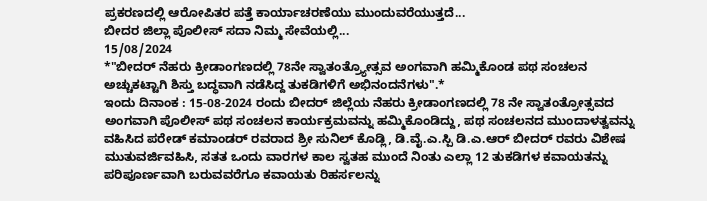ಪ್ರಕರಣದಲ್ಲಿ ಆರೋಪಿತರ ಪತ್ತೆ ಕಾರ್ಯಾಚರಣೆಯು ಮುಂದುವರೆಯುತ್ತದೆ...
ಬೀದರ ಜಿಲ್ಲಾ ಪೊಲೀಸ್ ಸದಾ ನಿಮ್ಮ ಸೇವೆಯಲ್ಲಿ...
15/08/2024
*"ಬೀದರ್ ನೆಹರು ಕ್ರೀಡಾಂಗಣದಲ್ಲಿ 78ನೇ ಸ್ವಾತಂತ್ರ್ಯೋತ್ಸವ ಅಂಗವಾಗಿ ಹಮ್ಮಿಕೊಂಡ ಪಥ ಸಂಚಲನ ಅಚ್ಚುಕಟ್ಟಾಗಿ ಶಿಸ್ತು ಬದ್ಧವಾಗಿ ನಡೆಸಿದ್ದ ತುಕಡಿಗಳಿಗೆ ಅಭಿನಂದನೆಗಳು".*
ಇಂದು ದಿನಾಂಕ : 15-08-2024 ರಂದು ಬೀದರ್ ಜಿಲ್ಲೆಯ ನೆಹರು ಕ್ರೀಡಾಂಗಣದಲ್ಲಿ 78 ನೇ ಸ್ವಾತಂತ್ರೋತ್ಸವದ ಅಂಗವಾಗಿ ಪೊಲೀಸ್ ಪಥ ಸಂಚಲನ ಕಾರ್ಯಕ್ರಮವನ್ನು ಹಮ್ಮಿಕೊಂಡಿದ್ದು, ಪಥ ಸಂಚಲನದ ಮುಂದಾಳತ್ವವನ್ನು ವಹಿಸಿದ ಪರೇಡ್ ಕಮಾಂಡರ್ ರವರಾದ ಶ್ರೀ ಸುನಿಲ್ ಕೊಡ್ಲಿ, ಡಿ.ವೈ.ಎ.ಸ್ಪಿ ಡಿ.ಎ.ಆರ್ ಬೀದರ್ ರವರು ವಿಶೇಷ ಮುತುವರ್ಜಿವಹಿಸಿ, ಸತತ ಒಂದು ವಾರಗಳ ಕಾಲ ಸ್ವತಹ ಮುಂದೆ ನಿಂತು ಎಲ್ಲಾ 12 ತುಕಡಿಗಳ ಕವಾಯತನ್ನು ಪರಿಪೂರ್ಣವಾಗಿ ಬರುವವರೆಗೂ ಕವಾಯತು ರಿಹರ್ಸಲನ್ನು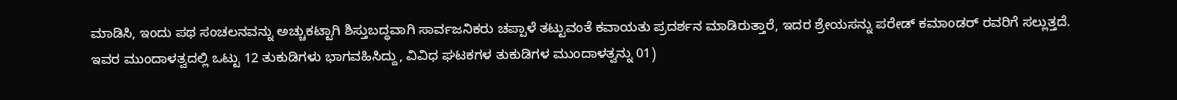ಮಾಡಿಸಿ, ಇಂದು ಪಥ ಸಂಚಲನವನ್ನು ಅಚ್ಚುಕಟ್ಟಾಗಿ ಶಿಸ್ತುಬದ್ಧವಾಗಿ ಸಾರ್ವಜನಿಕರು ಚಪ್ಪಾಳೆ ತಟ್ಟುವಂತೆ ಕವಾಯತು ಪ್ರದರ್ಶನ ಮಾಡಿರುತ್ತಾರೆ, ಇದರ ಶ್ರೇಯಸನ್ನು ಪರೇಡ್ ಕಮಾಂಡರ್ ರವರಿಗೆ ಸಲ್ಲುತ್ತದೆ.
ಇವರ ಮುಂದಾಳತ್ವದಲ್ಲಿ ಒಟ್ಟು 12 ತುಕುಡಿಗಳು ಭಾಗವಹಿಸಿದ್ದು, ವಿವಿಧ ಘಟಕಗಳ ತುಕುಡಿಗಳ ಮುಂದಾಳತ್ವನ್ನು 01)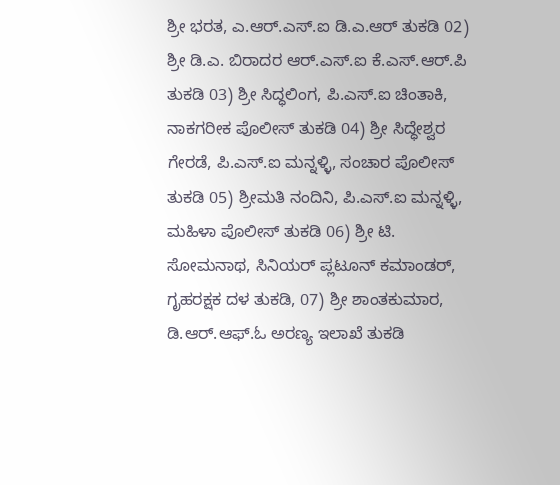ಶ್ರೀ ಭರತ, ಎ.ಆರ್.ಎಸ್.ಐ ಡಿ.ಎ.ಆರ್ ತುಕಡಿ 02) ಶ್ರೀ ಡಿ.ಎ. ಬಿರಾದರ ಆರ್.ಎಸ್.ಐ ಕೆ.ಎಸ್.ಆರ್.ಪಿ ತುಕಡಿ 03) ಶ್ರೀ ಸಿದ್ಧಲಿಂಗ, ಪಿ.ಎಸ್.ಐ ಚಿಂತಾಕಿ, ನಾಕಗರೀಕ ಪೊಲೀಸ್ ತುಕಡಿ 04) ಶ್ರೀ ಸಿದ್ಧೇಶ್ವರ ಗೇರಡೆ, ಪಿ.ಎಸ್.ಐ ಮನ್ನಳ್ಳಿ, ಸಂಚಾರ ಪೊಲೀಸ್ ತುಕಡಿ 05) ಶ್ರೀಮತಿ ನಂದಿನಿ, ಪಿ.ಎಸ್.ಐ ಮನ್ನಳ್ಳಿ, ಮಹಿಳಾ ಪೊಲೀಸ್ ತುಕಡಿ 06) ಶ್ರೀ ಟಿ. ಸೋಮನಾಥ, ಸಿನಿಯರ್ ಪ್ಲಟೂನ್ ಕಮಾಂಡರ್, ಗೃಹರಕ್ಷಕ ದಳ ತುಕಡಿ, 07) ಶ್ರೀ ಶಾಂತಕುಮಾರ, ಡಿ.ಆರ್.ಆಫ್.ಓ ಅರಣ್ಯ ಇಲಾಖೆ ತುಕಡಿ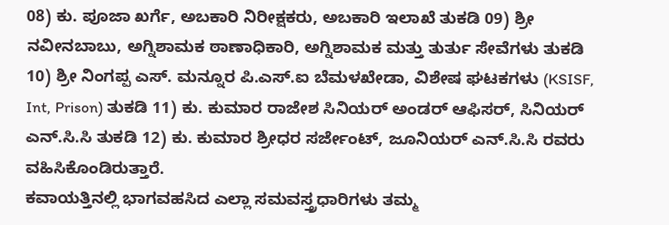08) ಕು. ಪೂಜಾ ಖರ್ಗೆ, ಅಬಕಾರಿ ನಿರೀಕ್ಷಕರು, ಅಬಕಾರಿ ಇಲಾಖೆ ತುಕಡಿ 09) ಶ್ರೀ ನವೀನಬಾಬು, ಅಗ್ನಿಶಾಮಕ ಠಾಣಾಧಿಕಾರಿ, ಅಗ್ನಿಶಾಮಕ ಮತ್ತು ತುರ್ತು ಸೇವೆಗಳು ತುಕಡಿ 10) ಶ್ರೀ ನಿಂಗಪ್ಪ ಎಸ್. ಮನ್ನೂರ ಪಿ.ಎಸ್.ಐ ಬೆಮಳಖೇಡಾ, ವಿಶೇಷ ಘಟಕಗಳು (KSISF, Int, Prison) ತುಕಡಿ 11) ಕು. ಕುಮಾರ ರಾಜೇಶ ಸಿನಿಯರ್ ಅಂಡರ್ ಆಫಿಸರ್, ಸಿನಿಯರ್ ಎನ್.ಸಿ.ಸಿ ತುಕಡಿ 12) ಕು. ಕುಮಾರ ಶ್ರೀಧರ ಸರ್ಜೇಂಟ್, ಜೂನಿಯರ್ ಎನ್.ಸಿ.ಸಿ ರವರು ವಹಿಸಿಕೊಂಡಿರುತ್ತಾರೆ.
ಕವಾಯತ್ತಿನಲ್ಲಿ ಭಾಗವಹಸಿದ ಎಲ್ಲಾ ಸಮವಸ್ತ್ರಧಾರಿಗಳು ತಮ್ಮ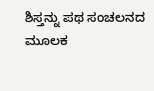ಶಿಸ್ತನ್ನು ಪಥ ಸಂಚಲನದ ಮೂಲಕ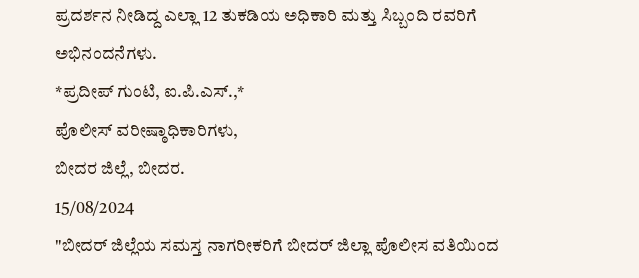ಪ್ರದರ್ಶನ ನೀಡಿದ್ದ ಎಲ್ಲಾ 12 ತುಕಡಿಯ ಅಧಿಕಾರಿ ಮತ್ತು ಸಿಬ್ಬಂದಿ ರವರಿಗೆ ಅಭಿನಂದನೆಗಳು.
*ಪ್ರದೀಪ್ ಗುಂಟಿ, ಐ.ಪಿ.ಎಸ್.,*
ಪೊಲೀಸ್ ವರೀಷ್ಠಾಧಿಕಾರಿಗಳು,
ಬೀದರ ಜಿಲ್ಲೆ, ಬೀದರ.
15/08/2024
"ಬೀದರ್ ಜಿಲ್ಲೆಯ ಸಮಸ್ತ ನಾಗರೀಕರಿಗೆ ಬೀದರ್ ಜಿಲ್ಲಾ ಪೊಲೀಸ ವತಿಯಿಂದ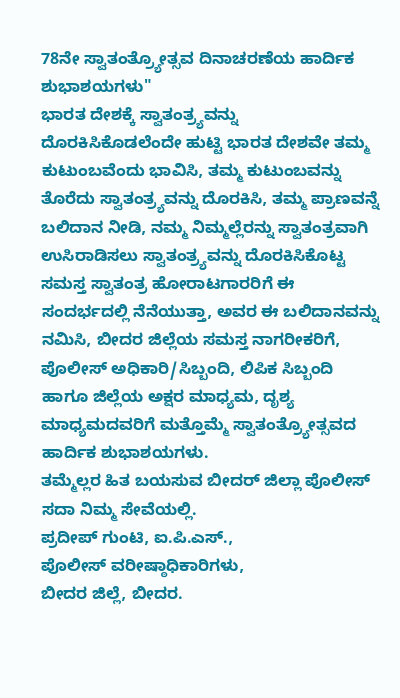78ನೇ ಸ್ವಾತಂತ್ರ್ಯೋತ್ಸವ ದಿನಾಚರಣೆಯ ಹಾರ್ದಿಕ ಶುಭಾಶಯಗಳು"
ಭಾರತ ದೇಶಕ್ಕೆ ಸ್ವಾತಂತ್ರ್ಯವನ್ನು ದೊರಕಿಸಿಕೊಡಲೆಂದೇ ಹುಟ್ಟಿ ಭಾರತ ದೇಶವೇ ತಮ್ಮ ಕುಟುಂಬವೆಂದು ಭಾವಿಸಿ, ತಮ್ಮ ಕುಟುಂಬವನ್ನು ತೊರೆದು ಸ್ವಾತಂತ್ರ್ಯವನ್ನು ದೊರಕಿಸಿ, ತಮ್ಮ ಪ್ರಾಣವನ್ನೆ ಬಲಿದಾನ ನೀಡಿ, ನಮ್ಮ ನಿಮ್ಮಲ್ಲೆರನ್ನು ಸ್ವಾತಂತ್ರವಾಗಿ ಉಸಿರಾಡಿಸಲು ಸ್ವಾತಂತ್ರ್ಯವನ್ನು ದೊರಕಿಸಿಕೊಟ್ಟ ಸಮಸ್ತ ಸ್ವಾತಂತ್ರ ಹೋರಾಟಗಾರರಿಗೆ ಈ ಸಂದರ್ಭದಲ್ಲಿ ನೆನೆಯುತ್ತಾ, ಅವರ ಈ ಬಲಿದಾನವನ್ನು ನಮಿಸಿ, ಬೀದರ ಜಿಲ್ಲೆಯ ಸಮಸ್ತ ನಾಗರೀಕರಿಗೆ, ಪೊಲೀಸ್ ಅಧಿಕಾರಿ/ಸಿಬ್ಬಂದಿ, ಲಿಪಿಕ ಸಿಬ್ಬಂದಿ ಹಾಗೂ ಜಿಲ್ಲೆಯ ಅಕ್ಷರ ಮಾಧ್ಯಮ, ದೃಶ್ಯ ಮಾಧ್ಯಮದವರಿಗೆ ಮತ್ತೊಮ್ಮೆ ಸ್ವಾತಂತ್ರ್ಯೋತ್ಸವದ ಹಾರ್ದಿಕ ಶುಭಾಶಯಗಳು.
ತಮ್ಮೆಲ್ಲರ ಹಿತ ಬಯಸುವ ಬೀದರ್ ಜಿಲ್ಲಾ ಪೊಲೀಸ್ ಸದಾ ನಿಮ್ಮ ಸೇವೆಯಲ್ಲಿ.
ಪ್ರದೀಪ್ ಗುಂಟಿ, ಐ.ಪಿ.ಎಸ್.,
ಪೊಲೀಸ್ ವರೀಷ್ಠಾಧಿಕಾರಿಗಳು,
ಬೀದರ ಜಿಲ್ಲೆ, ಬೀದರ.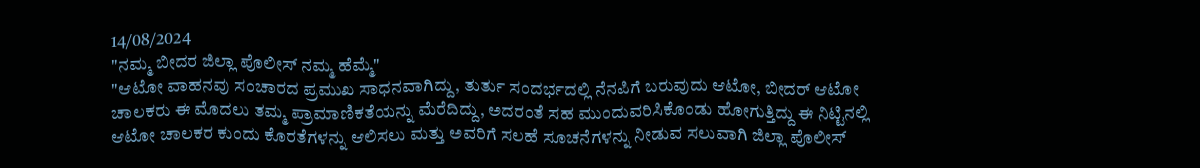14/08/2024
"ನಮ್ಮ ಬೀದರ ಜಿಲ್ಲಾ ಪೊಲೀಸ್ ನಮ್ಮ ಹೆಮ್ಮೆ"
"ಆಟೋ ವಾಹನವು ಸಂಚಾರದ ಪ್ರಮುಖ ಸಾಧನವಾಗಿದ್ದು, ತುರ್ತು ಸಂದರ್ಭದಲ್ಲಿ ನೆನಪಿಗೆ ಬರುವುದು ಆಟೋ, ಬೀದರ್ ಆಟೋ ಚಾಲಕರು ಈ ಮೊದಲು ತಮ್ಮ ಪ್ರಾಮಾಣಿಕತೆಯನ್ನು ಮೆರೆದಿದ್ದು, ಅದರಂತೆ ಸಹ ಮುಂದುವರಿಸಿಕೊಂಡು ಹೋಗುತ್ತಿದ್ದು ಈ ನಿಟ್ಟಿನಲ್ಲಿ ಆಟೋ ಚಾಲಕರ ಕುಂದು ಕೊರತೆಗಳನ್ನು ಆಲಿಸಲು ಮತ್ತು ಅವರಿಗೆ ಸಲಹೆ ಸೂಚನೆಗಳನ್ನು ನೀಡುವ ಸಲುವಾಗಿ ಜಿಲ್ಲಾ ಪೊಲೀಸ್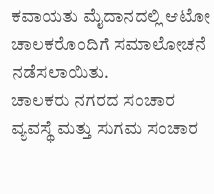ಕವಾಯತು ಮೈದಾನದಲ್ಲಿ ಆಟೋ ಚಾಲಕರೊಂದಿಗೆ ಸಮಾಲೋಚನೆ ನಡೆಸಲಾಯಿತು.
ಚಾಲಕರು ನಗರದ ಸಂಚಾರ ವ್ಯವಸ್ಥೆ ಮತ್ತು ಸುಗಮ ಸಂಚಾರ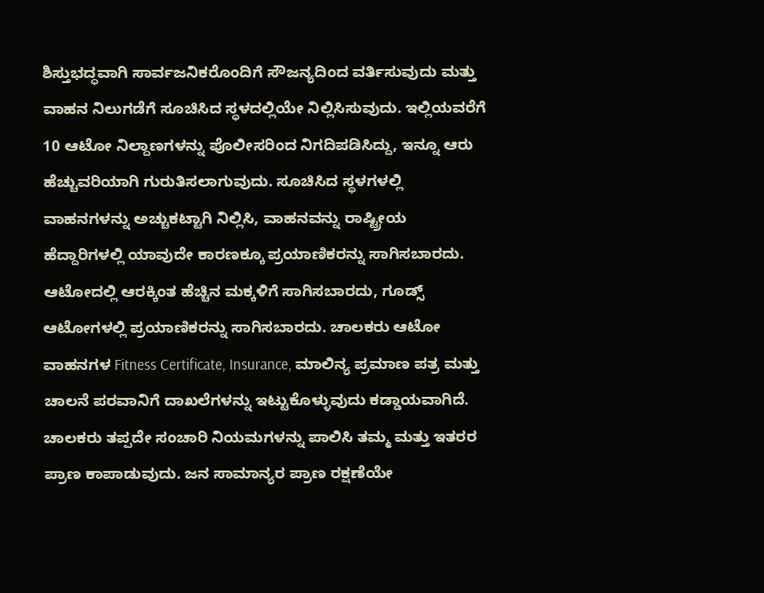ಶಿಸ್ತುಭದ್ಧವಾಗಿ ಸಾರ್ವಜನಿಕರೊಂದಿಗೆ ಸೌಜನ್ಯದಿಂದ ವರ್ತಿಸುವುದು ಮತ್ತು ವಾಹನ ನಿಲುಗಡೆಗೆ ಸೂಚಿಸಿದ ಸ್ಥಳದಲ್ಲಿಯೇ ನಿಲ್ಲಿಸಿಸುವುದು. ಇಲ್ಲಿಯವರೆಗೆ 10 ಆಟೋ ನಿಲ್ದಾಣಗಳನ್ನು ಪೊಲೀಸರಿಂದ ನಿಗದಿಪಡಿಸಿದ್ದು, ಇನ್ನೂ ಆರು ಹೆಚ್ಚುವರಿಯಾಗಿ ಗುರುತಿಸಲಾಗುವುದು. ಸೂಚಿಸಿದ ಸ್ಥಳಗಳಲ್ಲಿ ವಾಹನಗಳನ್ನು ಅಚ್ಚುಕಟ್ಟಾಗಿ ನಿಲ್ಲಿಸಿ, ವಾಹನವನ್ನು ರಾಷ್ಟ್ರೀಯ ಹೆದ್ದಾರಿಗಳಲ್ಲಿ ಯಾವುದೇ ಕಾರಣಕ್ಕೂ ಪ್ರಯಾಣಿಕರನ್ನು ಸಾಗಿಸಬಾರದು. ಆಟೋದಲ್ಲಿ ಆರಕ್ಕಿಂತ ಹೆಚ್ಚಿನ ಮಕ್ಕಳಿಗೆ ಸಾಗಿಸಬಾರದು, ಗೂಡ್ಸ್ ಆಟೋಗಳಲ್ಲಿ ಪ್ರಯಾಣಿಕರನ್ನು ಸಾಗಿಸಬಾರದು. ಚಾಲಕರು ಆಟೋ ವಾಹನಗಳ Fitness Certificate, Insurance, ಮಾಲಿನ್ಯ ಪ್ರಮಾಣ ಪತ್ರ ಮತ್ತು ಚಾಲನೆ ಪರವಾನಿಗೆ ದಾಖಲೆಗಳನ್ನು ಇಟ್ಟುಕೊಳ್ಳುವುದು ಕಡ್ಡಾಯವಾಗಿದೆ.
ಚಾಲಕರು ತಪ್ಪದೇ ಸಂಚಾರಿ ನಿಯಮಗಳನ್ನು ಪಾಲಿಸಿ ತಮ್ಮ ಮತ್ತು ಇತರರ ಪ್ರಾಣ ಕಾಪಾಡುವುದು. ಜನ ಸಾಮಾನ್ಯರ ಪ್ರಾಣ ರಕ್ಷಣೆಯೇ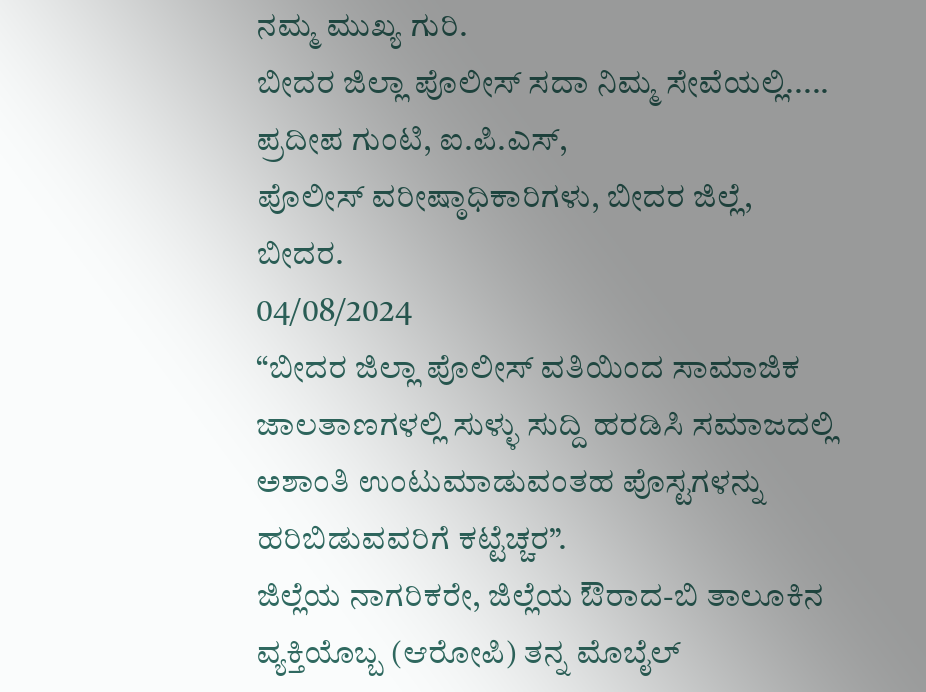ನಮ್ಮ ಮುಖ್ಯ ಗುರಿ.
ಬೀದರ ಜಿಲ್ಲಾ ಪೊಲೀಸ್ ಸದಾ ನಿಮ್ಮ ಸೇವೆಯಲ್ಲಿ.....
ಪ್ರದೀಪ ಗುಂಟಿ, ಐ.ಪಿ.ಎಸ್,
ಪೊಲೀಸ್ ವರೀಷ್ಠಾಧಿಕಾರಿಗಳು, ಬೀದರ ಜಿಲ್ಲೆ,
ಬೀದರ.
04/08/2024
“ಬೀದರ ಜಿಲ್ಲಾ ಪೊಲೀಸ್ ವತಿಯಿಂದ ಸಾಮಾಜಿಕ ಜಾಲತಾಣಗಳಲ್ಲಿ ಸುಳ್ಳು ಸುದ್ದಿ ಹರಡಿಸಿ ಸಮಾಜದಲ್ಲಿ ಅಶಾಂತಿ ಉಂಟುಮಾಡುವಂತಹ ಪೊಸ್ಟಗಳನ್ನು ಹರಿಬಿಡುವವರಿಗೆ ಕಟ್ಟೆಚ್ಚರ”.
ಜಿಲ್ಲೆಯ ನಾಗರಿಕರೇ, ಜಿಲ್ಲೆಯ ಔರಾದ-ಬಿ ತಾಲೂಕಿನ ವ್ಯಕ್ತಿಯೊಬ್ಬ (ಆರೋಪಿ) ತನ್ನ ಮೊಬೈಲ್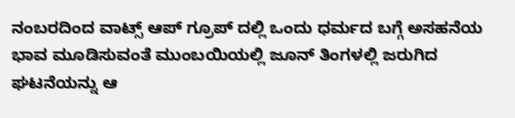ನಂಬರದಿಂದ ವಾಟ್ಸ್ ಆಪ್ ಗ್ರೂಪ್ ದಲ್ಲಿ ಒಂದು ಧರ್ಮದ ಬಗ್ಗೆ ಅಸಹನೆಯ ಭಾವ ಮೂಡಿಸುವಂತೆ ಮುಂಬಯಿಯಲ್ಲಿ ಜೂನ್ ತಿಂಗಳಲ್ಲಿ ಜರುಗಿದ ಘಟನೆಯನ್ನು ಆ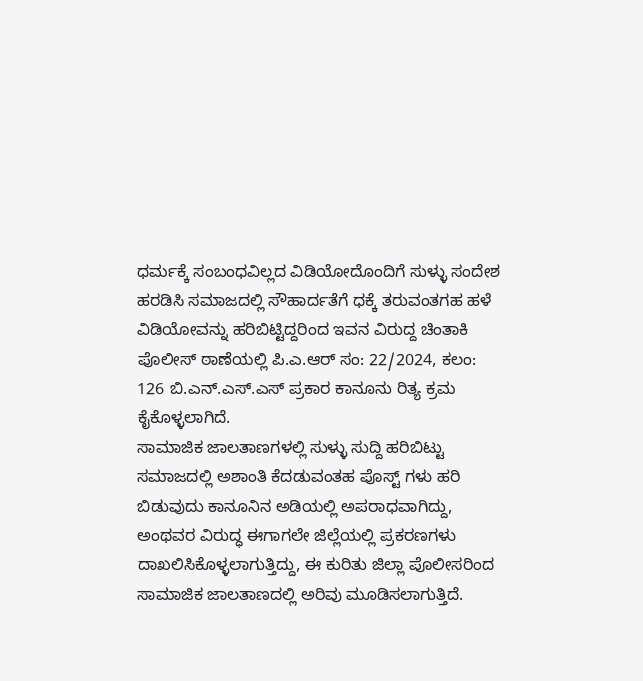ಧರ್ಮಕ್ಕೆ ಸಂಬಂಧವಿಲ್ಲದ ವಿಡಿಯೋದೊಂದಿಗೆ ಸುಳ್ಳು ಸಂದೇಶ ಹರಡಿಸಿ ಸಮಾಜದಲ್ಲಿ ಸೌಹಾರ್ದತೆಗೆ ಧಕ್ಕೆ ತರುವಂತಗಹ ಹಳೆ ವಿಡಿಯೋವನ್ನು ಹರಿಬಿಟ್ಟಿದ್ದರಿಂದ ಇವನ ವಿರುದ್ದ ಚಿಂತಾಕಿ ಪೊಲೀಸ್ ಠಾಣೆಯಲ್ಲಿ ಪಿ.ಎ.ಆರ್ ಸಂ: 22/2024, ಕಲಂ: 126 ಬಿ.ಎನ್.ಎಸ್.ಎಸ್ ಪ್ರಕಾರ ಕಾನೂನು ರಿತ್ಯ ಕ್ರಮ ಕೈಕೊಳ್ಳಲಾಗಿದೆ.
ಸಾಮಾಜಿಕ ಜಾಲತಾಣಗಳಲ್ಲಿ ಸುಳ್ಳು ಸುದ್ದಿ ಹರಿಬಿಟ್ಟು ಸಮಾಜದಲ್ಲಿ ಅಶಾಂತಿ ಕೆದಡುವಂತಹ ಪೊಸ್ಟ್ ಗಳು ಹರಿ ಬಿಡುವುದು ಕಾನೂನಿನ ಅಡಿಯಲ್ಲಿ ಅಪರಾಧವಾಗಿದ್ದು, ಅಂಥವರ ವಿರುದ್ಧ ಈಗಾಗಲೇ ಜಿಲ್ಲೆಯಲ್ಲಿ ಪ್ರಕರಣಗಳು ದಾಖಲಿಸಿಕೊಳ್ಳಲಾಗುತ್ತಿದ್ದು, ಈ ಕುರಿತು ಜಿಲ್ಲಾ ಪೊಲೀಸರಿಂದ ಸಾಮಾಜಿಕ ಜಾಲತಾಣದಲ್ಲಿ ಅರಿವು ಮೂಡಿಸಲಾಗುತ್ತಿದೆ.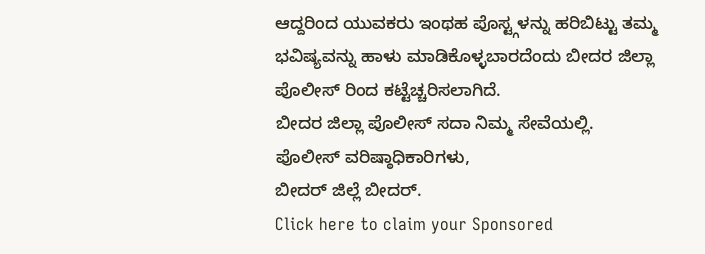ಆದ್ದರಿಂದ ಯುವಕರು ಇಂಥಹ ಪೊಸ್ಟ್ಗಳನ್ನು ಹರಿಬಿಟ್ಟು ತಮ್ಮ ಭವಿಷ್ಯವನ್ನು ಹಾಳು ಮಾಡಿಕೊಳ್ಳಬಾರದೆಂದು ಬೀದರ ಜಿಲ್ಲಾ ಪೊಲೀಸ್ ರಿಂದ ಕಟ್ಟೆಚ್ಚರಿಸಲಾಗಿದೆ.
ಬೀದರ ಜಿಲ್ಲಾ ಪೊಲೀಸ್ ಸದಾ ನಿಮ್ಮ ಸೇವೆಯಲ್ಲಿ.
ಪೊಲೀಸ್ ವರಿಷ್ಠಾಧಿಕಾರಿಗಳು,
ಬೀದರ್ ಜಿಲ್ಲೆ ಬೀದರ್.
Click here to claim your Sponsored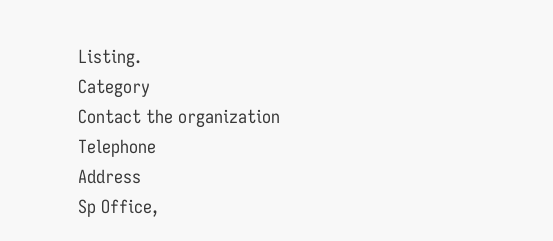Listing.
Category
Contact the organization
Telephone
Address
Sp Office,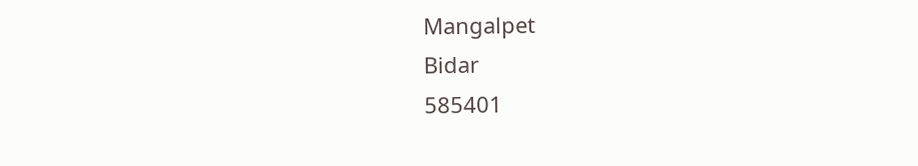Mangalpet
Bidar
585401